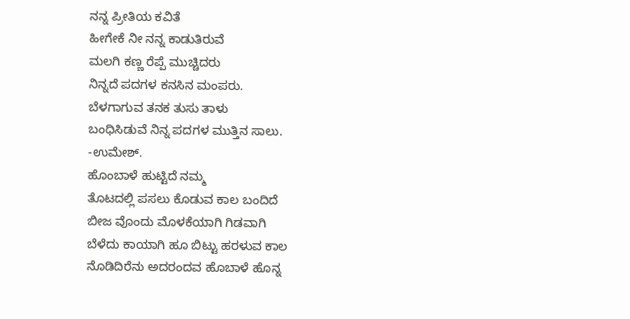ನನ್ನ ಪ್ರೀತಿಯ ಕವಿತೆ
ಹೀಗೇಕೆ ನೀ ನನ್ನ ಕಾಡುತಿರುವೆ
ಮಲಗಿ ಕಣ್ಣ ರೆಪ್ಪೆ ಮುಚ್ಚಿದರು
ನಿನ್ನದೆ ಪದಗಳ ಕನಸಿನ ಮಂಪರು.
ಬೆಳಗಾಗುವ ತನಕ ತುಸು ತಾಳು
ಬಂಧಿಸಿಡುವೆ ನಿನ್ನ ಪದಗಳ ಮುತ್ತಿನ ಸಾಲು.
-ಉಮೇಶ್.
ಹೊಂಬಾಳೆ ಹುಟ್ಟಿದೆ ನಮ್ಮ
ತೊಟದಲ್ಲಿ ಪಸಲು ಕೊಡುವ ಕಾಲ ಬಂದಿದೆ
ಬೀಜ ವೊಂದು ಮೊಳಕೆಯಾಗಿ ಗಿಡವಾಗಿ
ಬೆಳೆದು ಕಾಯಾಗಿ ಹೂ ಬಿಟ್ಟು ಹರಳುವ ಕಾಲ
ನೊಡಿದಿರೆನು ಅದರಂದವ ಹೊಬಾಳೆ ಹೊನ್ನ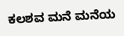ಕಲಶವ ಮನೆ ಮನೆಯ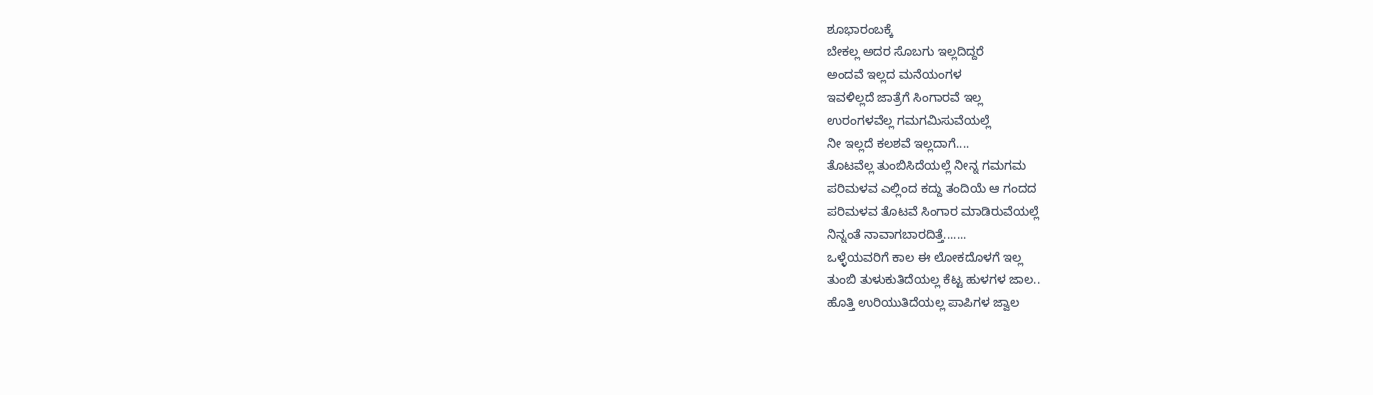ಶೂಭಾರಂಬಕ್ಕೆ
ಬೇಕಲ್ಲ ಅದರ ಸೊಬಗು ಇಲ್ಲದಿದ್ದರೆ
ಅಂದವೆ ಇಲ್ಲದ ಮನೆಯಂಗಳ
ಇವಳಿಲ್ಲದೆ ಜಾತ್ರೆಗೆ ಸಿಂಗಾರವೆ ಇಲ್ಲ
ಉರಂಗಳವೆಲ್ಲ ಗಮಗಮಿಸುವೆಯಲ್ಲೆ
ನೀ ಇಲ್ಲದೆ ಕಲಶವೆ ಇಲ್ಲದಾಗೆ....
ತೊಟವೆಲ್ಲ ತುಂಬಿಸಿದೆಯಲ್ಲೆ ನೀನ್ನ ಗಮಗಮ
ಪರಿಮಳವ ಎಲ್ಲಿಂದ ಕದ್ದು ತಂದಿಯೆ ಆ ಗಂದದ
ಪರಿಮಳವ ತೊಟವೆ ಸಿಂಗಾರ ಮಾಡಿರುವೆಯಲ್ಲೆ
ನಿನ್ನಂತೆ ನಾವಾಗಬಾರದಿತ್ತೆ.......
ಒಳ್ಳೆಯವರಿಗೆ ಕಾಲ ಈ ಲೋಕದೊಳಗೆ ಇಲ್ಲ
ತುಂಬಿ ತುಳುಕುತಿದೆಯಲ್ಲ ಕೆಟ್ಟ ಹುಳಗಳ ಜಾಲ..
ಹೊತ್ತಿ ಉರಿಯುತಿದೆಯಲ್ಲ ಪಾಪಿಗಳ ಜ್ವಾಲ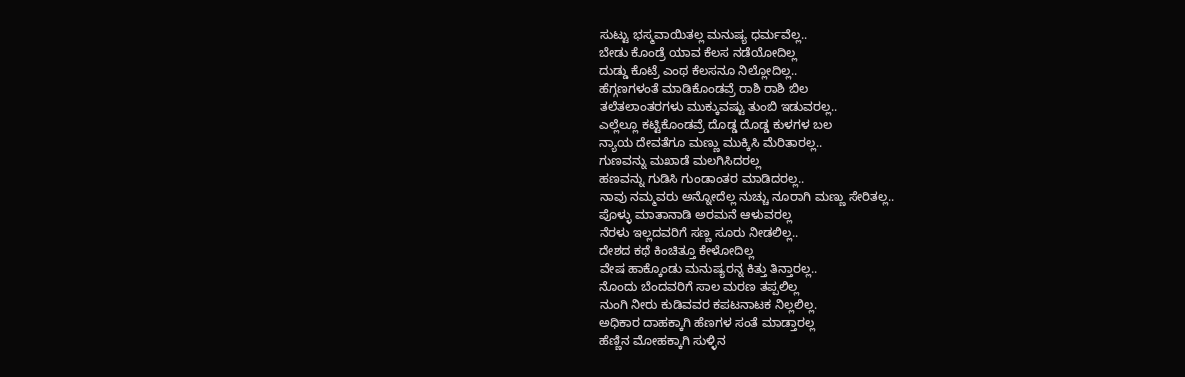ಸುಟ್ಟು ಭಸ್ಮವಾಯಿತಲ್ಲ ಮನುಷ್ಯ ಧರ್ಮವೆಲ್ಲ..
ಬೇಡು ಕೊಂಡ್ರೆ ಯಾವ ಕೆಲಸ ನಡೆಯೋದಿಲ್ಲ
ದುಡ್ಡು ಕೊಟ್ರೆ ಎಂಥ ಕೆಲಸನೂ ನಿಲ್ಲೋದಿಲ್ಲ..
ಹೆಗ್ಗಣಗಳಂತೆ ಮಾಡಿಕೊಂಡವ್ರೆ ರಾಶಿ ರಾಶಿ ಬಿಲ
ತಲೆತಲಾಂತರಗಳು ಮುಕ್ಕುವಷ್ಟು ತುಂಬಿ ಇಡುವರಲ್ಲ..
ಎಲ್ಲೆಲ್ಲೂ ಕಟ್ಟಿಕೊಂಡವ್ರೆ ದೊಡ್ಡ ದೊಡ್ಡ ಕುಳಗಳ ಬಲ
ನ್ಯಾಯ ದೇವತೆಗೂ ಮಣ್ಣು ಮುಕ್ಕಿಸಿ ಮೆರಿತಾರಲ್ಲ..
ಗುಣವನ್ನು ಮಖಾಡೆ ಮಲಗಿಸಿದರಲ್ಲ
ಹಣವನ್ನು ಗುಡಿಸಿ ಗುಂಡಾಂತರ ಮಾಡಿದರಲ್ಲ..
ನಾವು ನಮ್ಮವರು ಅನ್ನೋದೆಲ್ಲ ನುಚ್ಚು ನೂರಾಗಿ ಮಣ್ಣು ಸೇರಿತಲ್ಲ..
ಪೊಳ್ಳು ಮಾತಾನಾಡಿ ಅರಮನೆ ಆಳುವರಲ್ಲ
ನೆರಳು ಇಲ್ಲದವರಿಗೆ ಸಣ್ಣ ಸೂರು ನೀಡಲಿಲ್ಲ..
ದೇಶದ ಕಥೆ ಕಿಂಚಿತ್ತೂ ಕೇಳೋದಿಲ್ಲ
ವೇಷ ಹಾಕ್ಕೊಂಡು ಮನುಷ್ಯರನ್ನ ಕಿತ್ತು ತಿನ್ತಾರಲ್ಲ..
ನೊಂದು ಬೆಂದವರಿಗೆ ಸಾಲ ಮರಣ ತಪ್ಪಲಿಲ್ಲ
ನುಂಗಿ ನೀರು ಕುಡಿವವರ ಕಪಟನಾಟಕ ನಿಲ್ಲಲಿಲ್ಲ.
ಅಧಿಕಾರ ದಾಹಕ್ಕಾಗಿ ಹೆಣಗಳ ಸಂತೆ ಮಾಡ್ತಾರಲ್ಲ
ಹೆಣ್ಣಿನ ಮೋಹಕ್ಕಾಗಿ ಸುಳ್ಳಿನ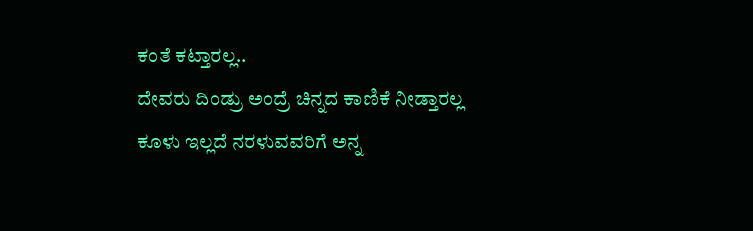ಕಂತೆ ಕಟ್ತಾರಲ್ಲ..
ದೇವರು ದಿಂಡ್ರು ಅಂದ್ರೆ ಚಿನ್ನದ ಕಾಣಿಕೆ ನೀಡ್ತಾರಲ್ಲ
ಕೂಳು ಇಲ್ಲದೆ ನರಳುವವರಿಗೆ ಅನ್ನ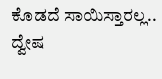ಕೊಡದೆ ಸಾಯಿಸ್ತಾರಲ್ಲ..
ದ್ವೇಷ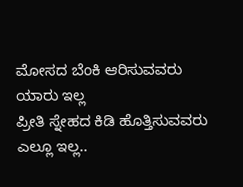ಮೋಸದ ಬೆಂಕಿ ಆರಿಸುವವರು ಯಾರು ಇಲ್ಲ
ಪ್ರೀತಿ ಸ್ನೇಹದ ಕಿಡಿ ಹೊತ್ತಿಸುವವರು ಎಲ್ಲೂ ಇಲ್ಲ..